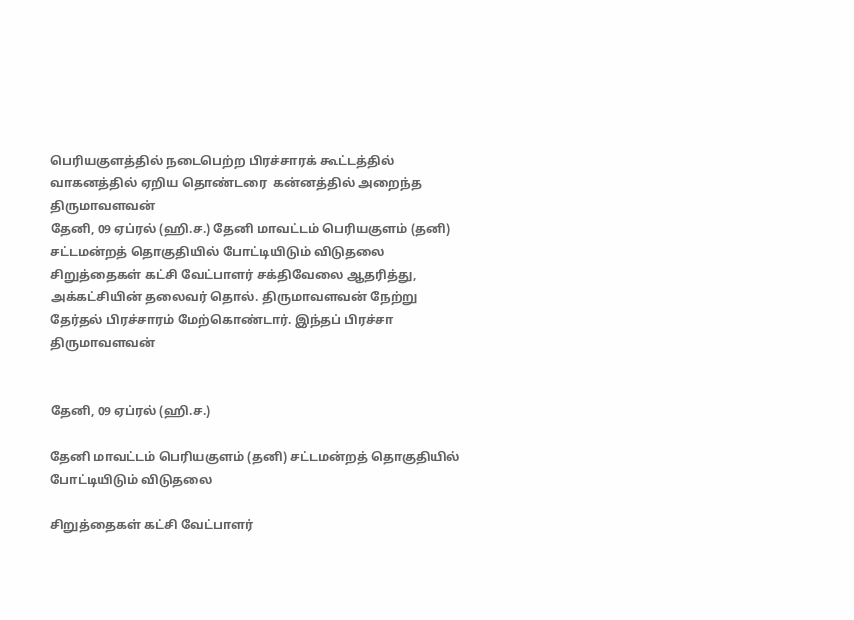பெரியகுளத்தில் நடைபெற்ற பிரச்சாரக் கூட்டத்தில் வாகனத்தில் ஏறிய தொண்டரை  கன்னத்தில் அறைந்த திருமாவளவன்
தேனி, 09 ஏப்ரல் (ஹி.ச.) தேனி மாவட்டம் பெரியகுளம் (தனி) சட்டமன்றத் தொகுதியில் போட்டியிடும் விடுதலை சிறுத்தைகள் கட்சி வேட்பாளர் சக்திவேலை ஆதரித்து, அக்கட்சியின் தலைவர் தொல். திருமாவளவன் நேற்று தேர்தல் பிரச்சாரம் மேற்கொண்டார். இந்தப் பிரச்சா
திருமாவளவன்


தேனி, 09 ஏப்ரல் (ஹி.ச.)

தேனி மாவட்டம் பெரியகுளம் (தனி) சட்டமன்றத் தொகுதியில் போட்டியிடும் விடுதலை

சிறுத்தைகள் கட்சி வேட்பாளர்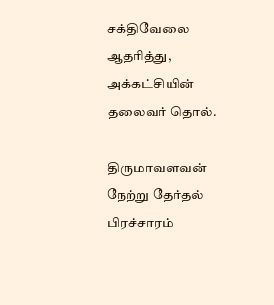சக்திவேலை ஆதரித்து, அக்கட்சியின் தலைவர் தொல்.

திருமாவளவன் நேற்று தேர்தல் பிரச்சாரம்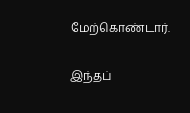மேற்கொண்டார்.

இந்தப்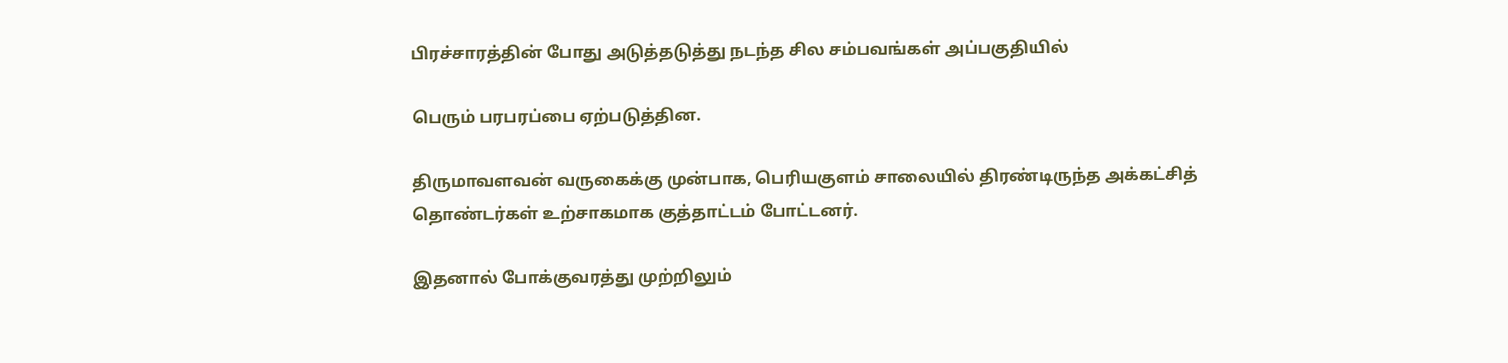பிரச்சாரத்தின் போது அடுத்தடுத்து நடந்த சில சம்பவங்கள் அப்பகுதியில்

பெரும் பரபரப்பை ஏற்படுத்தின.

திருமாவளவன் வருகைக்கு முன்பாக, பெரியகுளம் சாலையில் திரண்டிருந்த அக்கட்சித் தொண்டர்கள் உற்சாகமாக குத்தாட்டம் போட்டனர்.

இதனால் போக்குவரத்து முற்றிலும்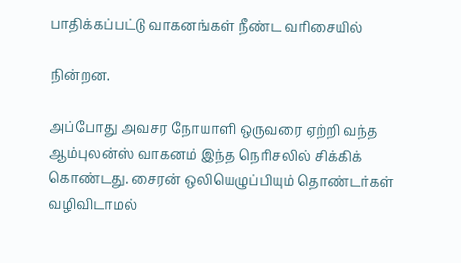பாதிக்கப்பட்டு வாகனங்கள் நீண்ட வரிசையில்

நின்றன.

அப்போது அவசர நோயாளி ஒருவரை ஏற்றி வந்த ஆம்புலன்ஸ் வாகனம் இந்த நெரிசலில் சிக்கிக் கொண்டது. சைரன் ஒலியெழுப்பியும் தொண்டர்கள் வழிவிடாமல்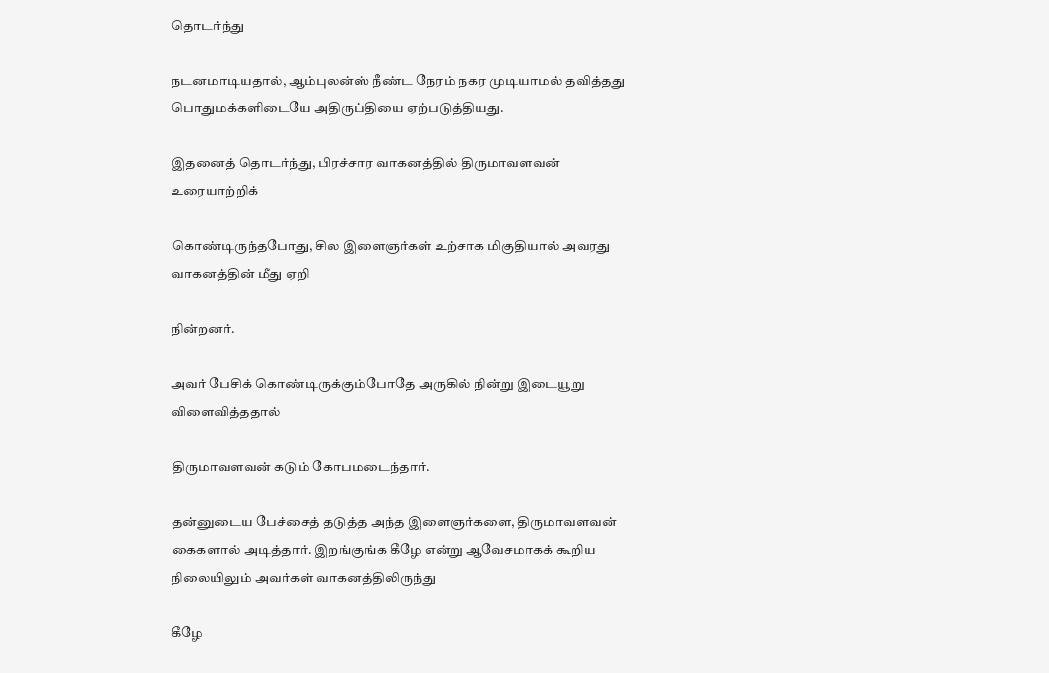தொடர்ந்து

நடனமாடியதால், ஆம்புலன்ஸ் நீண்ட நேரம் நகர முடியாமல் தவித்தது பொதுமக்களிடையே அதிருப்தியை ஏற்படுத்தியது.

இதனைத் தொடர்ந்து, பிரச்சார வாகனத்தில் திருமாவளவன் உரையாற்றிக்

கொண்டிருந்தபோது, சில இளைஞர்கள் உற்சாக மிகுதியால் அவரது வாகனத்தின் மீது ஏறி

நின்றனர்.

அவர் பேசிக் கொண்டிருக்கும்போதே அருகில் நின்று இடையூறு விளைவித்ததால்

திருமாவளவன் கடும் கோபமடைந்தார்.

தன்னுடைய பேச்சைத் தடுத்த அந்த இளைஞர்களை, திருமாவளவன் கைகளால் அடித்தார். இறங்குங்க கீழே என்று ஆவேசமாகக் கூறிய நிலையிலும் அவர்கள் வாகனத்திலிருந்து

கீழே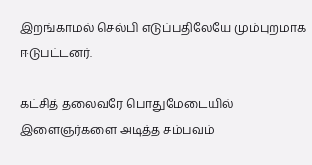இறங்காமல் செல்பி எடுப்பதிலேயே மும்புறமாக ஈடுபட்டனர்.

கட்சித் தலைவரே பொதுமேடையில் இளைஞர்களை அடித்த சம்பவம்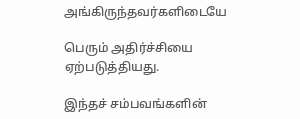அங்கிருந்தவர்களிடையே

பெரும் அதிர்ச்சியை ஏற்படுத்தியது.

இந்தச் சம்பவங்களின்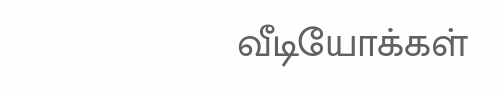வீடியோக்கள்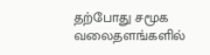தற்போது சமூக வலைதளங்களில்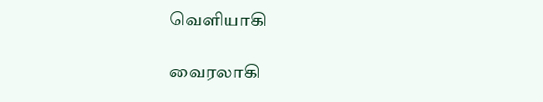வெளியாகி

வைரலாகி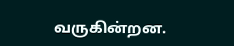வருகின்றன.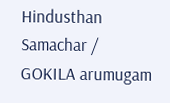Hindusthan Samachar / GOKILA arumugam